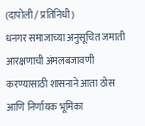(दापोली / प्रतिनिधी)
धनगर समाजाच्या अनुसूचित जमाती आरक्षणाची अंमलबजावणी करण्यासाठी शासनाने आता ठोस आणि निर्णायक भूमिका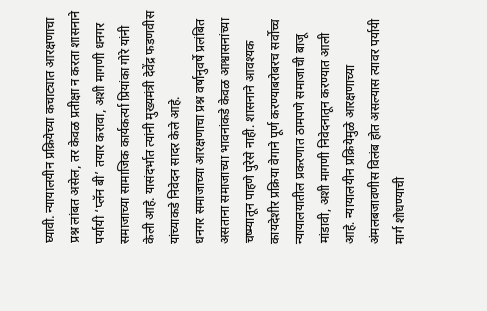घ्यावी. न्यायालयीन प्रक्रियेच्या कचाट्यात आरक्षणाचा प्रश्न लांबत असेल, तर केवळ प्रतीक्षा न करता शासनाने पर्यायी ‘प्लॅन बी’ तयार करावा, अशी मागणी धनगर समाजाच्या सामाजिक कार्यकर्त्या प्रियांका गोरे यांनी केली आहे. यासंदर्भात त्यांनी मुख्यमंत्री देवेंद्र फडणवीस यांच्याकडे निवेदन सादर केले आहे.
धनगर समाजाच्या आरक्षणाचा प्रश्न वर्षानुवर्षे प्रलंबित असताना समाजाच्या भावनांकडे केवळ आश्वासनांच्या चष्म्यातून पाहणे पुरेसे नाही. शासनाने आवश्यक कायदेशीर प्रक्रिया वेगाने पूर्ण करण्याबरोबरच सर्वोच्च न्यायालयातील प्रकरणात ठामपणे समाजाची बाजू मांडावी, अशी मागणी निवेदनातून करण्यात आली आहे. न्यायालयीन प्रक्रियेमुळे आरक्षणाच्या अंमलबजावणीस विलंब होत असल्यास त्यावर पर्यायी मार्ग शोधण्याची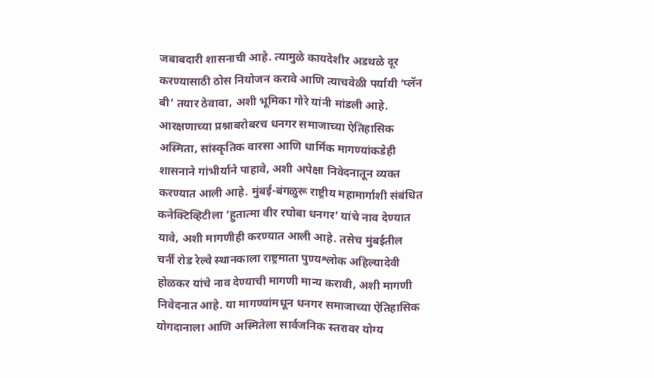जबाबदारी शासनाची आहे. त्यामुळे कायदेशीर अडथळे दूर करण्यासाठी ठोस नियोजन करावे आणि त्याचवेळी पर्यायी ‘प्लॅन बी’ तयार ठेवावा, अशी भूमिका गोरे यांनी मांडली आहे.
आरक्षणाच्या प्रश्नाबरोबरच धनगर समाजाच्या ऐतिहासिक अस्मिता, सांस्कृतिक वारसा आणि धार्मिक मागण्यांकडेही शासनाने गांभीर्याने पाहावे, अशी अपेक्षा निवेदनातून व्यक्त करण्यात आली आहे. मुंबई-बंगळुरू राष्ट्रीय महामार्गाशी संबंधित कनेक्टिव्हिटीला ‘हुतात्मा वीर रघोबा धनगर’ यांचे नाव देण्यात यावे, अशी मागणीही करण्यात आली आहे. तसेच मुंबईतील चर्नी रोड रेल्वे स्थानकाला राष्ट्रमाता पुण्यश्लोक अहिल्यादेवी होळकर यांचे नाव देण्याची मागणी मान्य करावी, अशी मागणी निवेदनात आहे. या मागण्यांमधून धनगर समाजाच्या ऐतिहासिक योगदानाला आणि अस्मितेला सार्वजनिक स्तरावर योग्य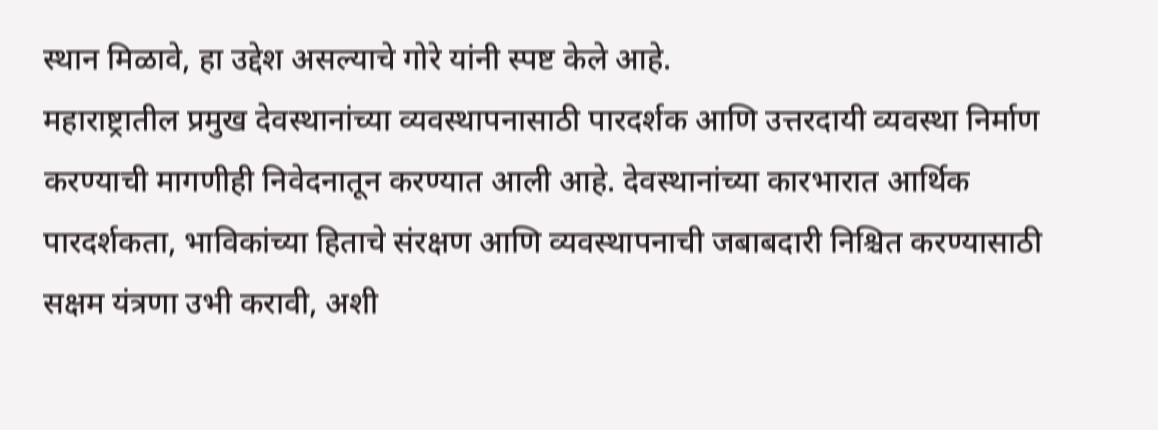स्थान मिळावे, हा उद्देश असल्याचे गोरे यांनी स्पष्ट केले आहे.
महाराष्ट्रातील प्रमुख देवस्थानांच्या व्यवस्थापनासाठी पारदर्शक आणि उत्तरदायी व्यवस्था निर्माण करण्याची मागणीही निवेदनातून करण्यात आली आहे. देवस्थानांच्या कारभारात आर्थिक पारदर्शकता, भाविकांच्या हिताचे संरक्षण आणि व्यवस्थापनाची जबाबदारी निश्चित करण्यासाठी सक्षम यंत्रणा उभी करावी, अशी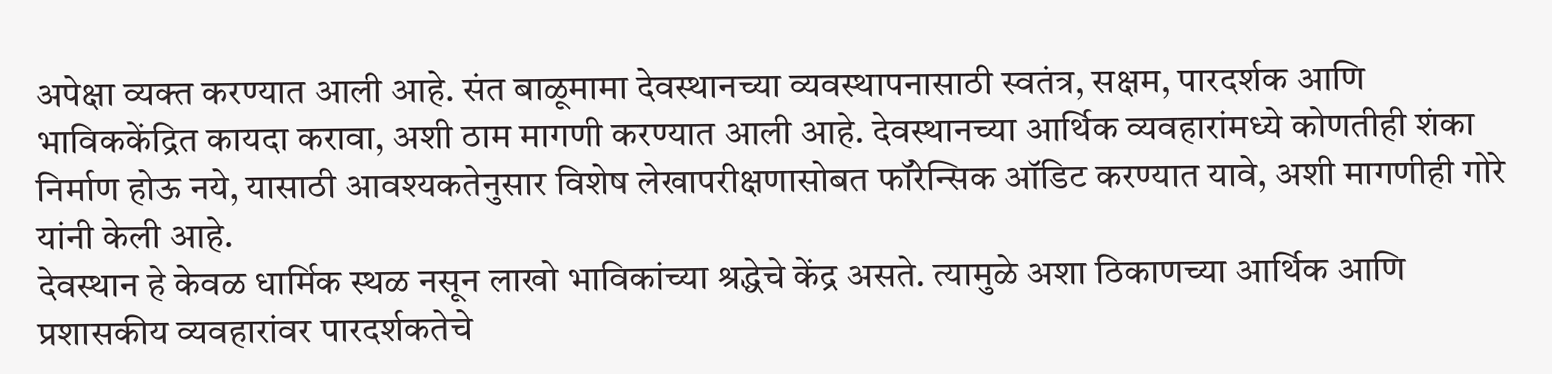अपेक्षा व्यक्त करण्यात आली आहे. संत बाळूमामा देवस्थानच्या व्यवस्थापनासाठी स्वतंत्र, सक्षम, पारदर्शक आणि भाविककेंद्रित कायदा करावा, अशी ठाम मागणी करण्यात आली आहे. देवस्थानच्या आर्थिक व्यवहारांमध्ये कोणतीही शंका निर्माण होऊ नये, यासाठी आवश्यकतेनुसार विशेष लेखापरीक्षणासोबत फॉरेन्सिक ऑडिट करण्यात यावे, अशी मागणीही गोरे यांनी केली आहे.
देवस्थान हे केवळ धार्मिक स्थळ नसून लाखो भाविकांच्या श्रद्धेचे केंद्र असते. त्यामुळे अशा ठिकाणच्या आर्थिक आणि प्रशासकीय व्यवहारांवर पारदर्शकतेचे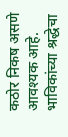कठोर निकष असणे आवश्यक आहे. भाविकांच्या श्रद्धेचा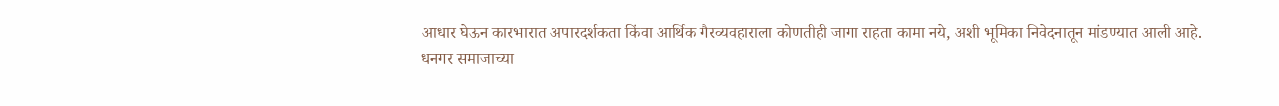आधार घेऊन कारभारात अपारदर्शकता किंवा आर्थिक गैरव्यवहाराला कोणतीही जागा राहता कामा नये, अशी भूमिका निवेदनातून मांडण्यात आली आहे.
धनगर समाजाच्या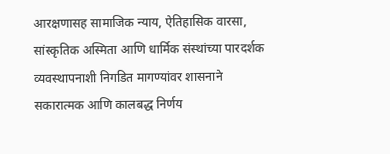आरक्षणासह सामाजिक न्याय, ऐतिहासिक वारसा, सांस्कृतिक अस्मिता आणि धार्मिक संस्थांच्या पारदर्शक व्यवस्थापनाशी निगडित मागण्यांवर शासनाने सकारात्मक आणि कालबद्ध निर्णय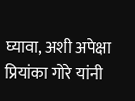घ्यावा, अशी अपेक्षा प्रियांका गोरे यांनी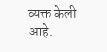व्यक्त केली आहे.